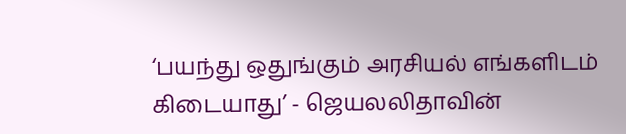‘பயந்து ஒதுங்கும் அரசியல் எங்களிடம் கிடையாது’ - ஜெயலலிதாவின்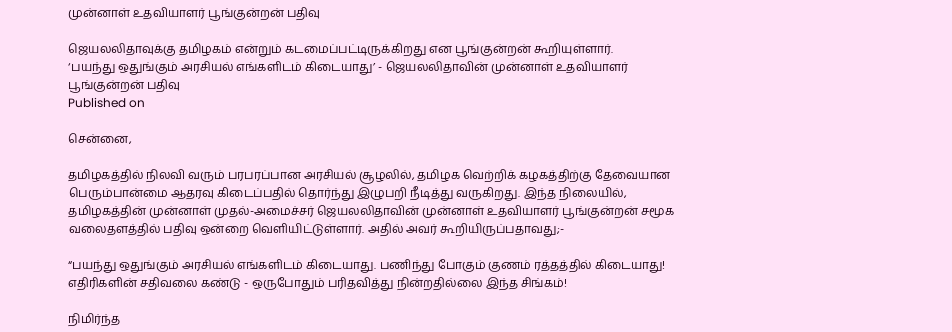முன்னாள் உதவியாளர் பூங்குன்றன் பதிவு

ஜெயலலிதாவுக்கு தமிழகம் என்றும் கடமைப்பட்டிருக்கிறது என பூங்குன்றன் கூறியுள்ளார்.
‘பயந்து ஒதுங்கும் அரசியல் எங்களிடம் கிடையாது’ - ஜெயலலிதாவின் முன்னாள் உதவியாளர் பூங்குன்றன் பதிவு
Published on

சென்னை,

தமிழகத்தில் நிலவி வரும் பரபரப்பான அரசியல் சூழலில், தமிழக வெற்றிக் கழகத்திற்கு தேவையான பெரும்பான்மை ஆதரவு கிடைப்பதில் தொர்ந்து இழுபறி நீடித்து வருகிறது. இந்த நிலையில், தமிழகத்தின் முன்னாள் முதல்-அமைச்சர் ஜெயலலிதாவின் முன்னாள் உதவியாளர் பூங்குன்றன் சமூக வலைதளத்தில் பதிவு ஒன்றை வெளியிட்டுள்ளார். அதில் அவர் கூறியிருப்பதாவது;-

“பயந்து ஒதுங்கும் அரசியல் எங்களிடம் கிடையாது. பணிந்து போகும் குணம் ரத்தத்தில் கிடையாது! எதிரிகளின் சதிவலை கண்டு - ஒருபோதும் பரிதவித்து நின்றதில்லை இந்த சிங்கம்!

நிமிர்ந்த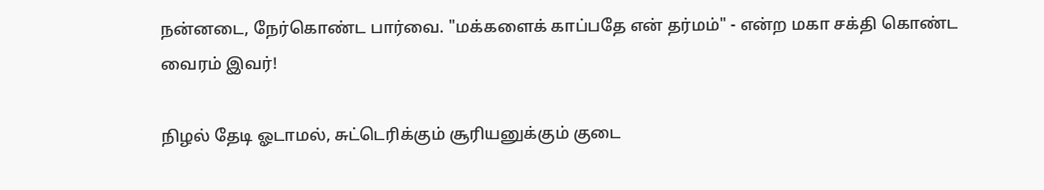நன்னடை, நேர்கொண்ட பார்வை. "மக்களைக் காப்பதே என் தர்மம்" - என்ற மகா சக்தி கொண்ட வைரம் இவர்!

நிழல் தேடி ஓடாமல், சுட்டெரிக்கும் சூரியனுக்கும் குடை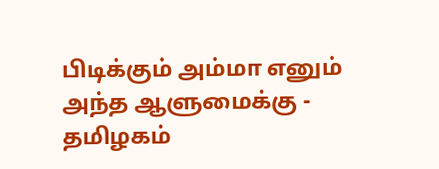பிடிக்கும் அம்மா எனும் அந்த ஆளுமைக்கு - தமிழகம்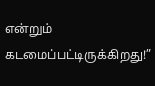என்றும் கடமைப்பட்டிருக்கிறது!”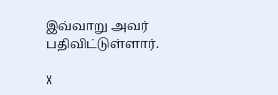இவ்வாறு அவர் பதிவிட்டுள்ளார்.

X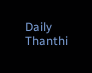Daily Thanthi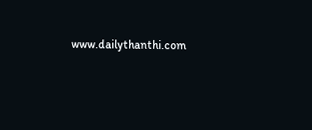www.dailythanthi.com